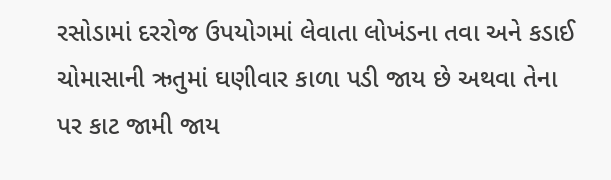રસોડામાં દરરોજ ઉપયોગમાં લેવાતા લોખંડના તવા અને કડાઈ ચોમાસાની ઋતુમાં ઘણીવાર કાળા પડી જાય છે અથવા તેના પર કાટ જામી જાય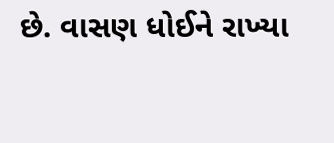છે. વાસણ ધોઈને રાખ્યા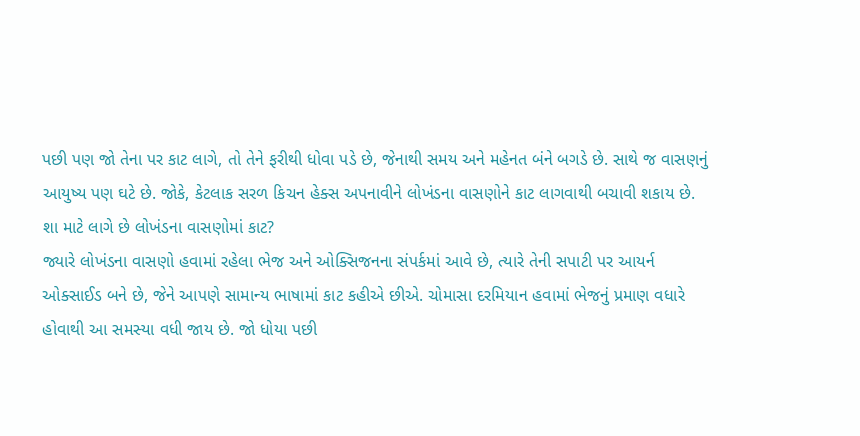પછી પણ જો તેના પર કાટ લાગે, તો તેને ફરીથી ધોવા પડે છે, જેનાથી સમય અને મહેનત બંને બગડે છે. સાથે જ વાસણનું આયુષ્ય પણ ઘટે છે. જોકે, કેટલાક સરળ કિચન હેક્સ અપનાવીને લોખંડના વાસણોને કાટ લાગવાથી બચાવી શકાય છે.
શા માટે લાગે છે લોખંડના વાસણોમાં કાટ?
જ્યારે લોખંડના વાસણો હવામાં રહેલા ભેજ અને ઓક્સિજનના સંપર્કમાં આવે છે, ત્યારે તેની સપાટી પર આયર્ન ઓક્સાઈડ બને છે, જેને આપણે સામાન્ય ભાષામાં કાટ કહીએ છીએ. ચોમાસા દરમિયાન હવામાં ભેજનું પ્રમાણ વધારે હોવાથી આ સમસ્યા વધી જાય છે. જો ધોયા પછી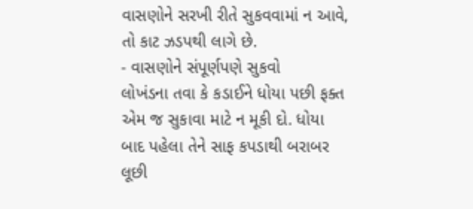વાસણોને સરખી રીતે સુકવવામાં ન આવે, તો કાટ ઝડપથી લાગે છે.
- વાસણોને સંપૂર્ણપણે સુકવો
લોખંડના તવા કે કડાઈને ધોયા પછી ફક્ત એમ જ સુકાવા માટે ન મૂકી દો. ધોયા બાદ પહેલા તેને સાફ કપડાથી બરાબર લૂછી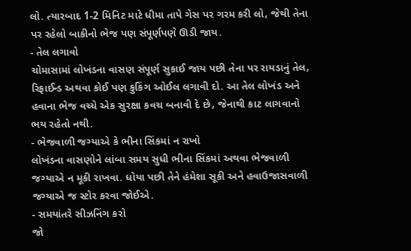લો. ત્યારબાદ 1-2 મિનિટ માટે ધીમા તાપે ગેસ પર ગરમ કરી લો, જેથી તેના પર રહેલો બાકીનો ભેજ પણ સંપૂર્ણપણે ઊડી જાય.
- તેલ લગાવો
ચોમાસામાં લોખંડના વાસણ સંપૂર્ણ સુકાઈ જાય પછી તેના પર રાયડાનું તેલ, રિફાઈન્ડ અથવા કોઈ પણ કુકિંગ ઓઈલ લગાવી દો. આ તેલ લોખંડ અને હવાના ભેજ વચ્ચે એક સુરક્ષા કવચ બનાવી દે છે, જેનાથી કાટ લાગવાનો ભય રહેતો નથી.
- ભેજવાળી જગ્યાએ કે ભીના સિંકમાં ન રાખો
લોખંડના વાસણોને લાંબા સમય સુધી ભીના સિંકમાં અથવા ભેજવાળી જગ્યાએ ન મૂકી રાખવા. ધોયા પછી તેને હંમેશા સૂકી અને હવાઉજાસવાળી જગ્યાએ જ સ્ટોર કરવા જોઈએ.
- સમયાંતરે સીઝનિંગ કરો
જો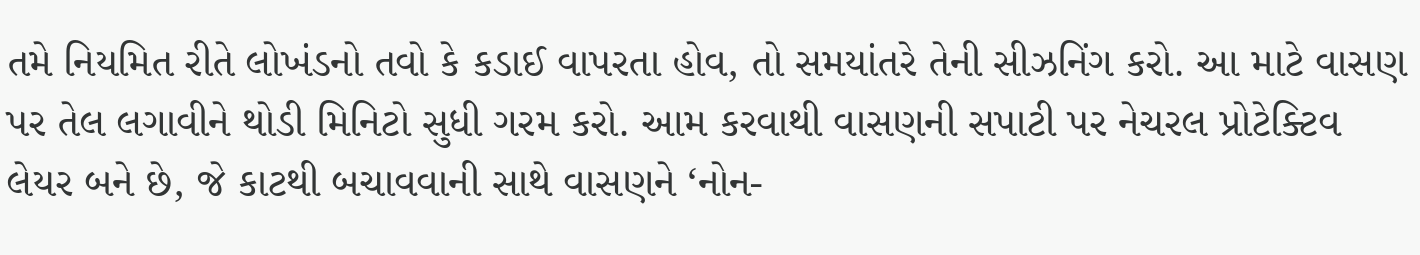તમે નિયમિત રીતે લોખંડનો તવો કે કડાઈ વાપરતા હોવ, તો સમયાંતરે તેની સીઝનિંગ કરો. આ માટે વાસણ પર તેલ લગાવીને થોડી મિનિટો સુધી ગરમ કરો. આમ કરવાથી વાસણની સપાટી પર નેચરલ પ્રોટેક્ટિવ લેયર બને છે, જે કાટથી બચાવવાની સાથે વાસણને ‘નોન-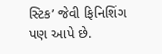સ્ટિક’ જેવી ફિનિશિંગ પણ આપે છે.